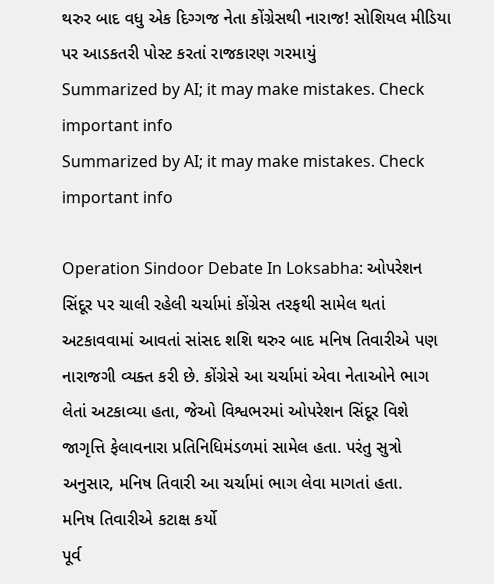થરુર બાદ વધુ એક દિગ્ગજ નેતા કોંગ્રેસથી નારાજ! સોશિયલ મીડિયા પર આડકતરી પોસ્ટ કરતાં રાજકારણ ગરમાયું
Summarized by AI; it may make mistakes. Check important info
Summarized by AI; it may make mistakes. Check important info

Operation Sindoor Debate In Loksabha: ઓપરેશન સિંદૂર પર ચાલી રહેલી ચર્ચામાં કોંગ્રેસ તરફથી સામેલ થતાં અટકાવવામાં આવતાં સાંસદ શશિ થરુર બાદ મનિષ તિવારીએ પણ નારાજગી વ્યક્ત કરી છે. કોંગ્રેસે આ ચર્ચામાં એવા નેતાઓને ભાગ લેતાં અટકાવ્યા હતા, જેઓ વિશ્વભરમાં ઓપરેશન સિંદૂર વિશે જાગૃત્તિ ફેલાવનારા પ્રતિનિધિમંડળમાં સામેલ હતા. પરંતુ સુત્રો અનુસાર, મનિષ તિવારી આ ચર્ચામાં ભાગ લેવા માગતાં હતા.
મનિષ તિવારીએ કટાક્ષ કર્યો
પૂર્વ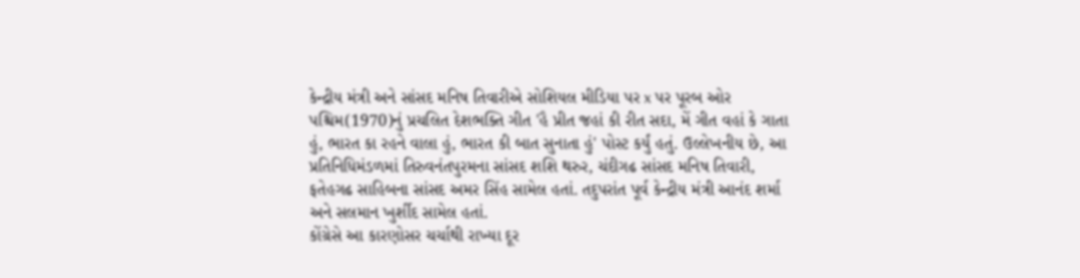કેન્દ્રીય મંત્રી અને સાંસદ મનિષ તિવારીએ સોશિયલ મીડિયા પર x પર પૂરબ ઓર પશ્ચિમ(1970)નું પ્રચલિત દેશભક્તિ ગીત 'હૈ પ્રીત જહાં કી રીત સદા, મેં ગીત વહાં કે ગાતા હું, ભારત કા રહને વાલા હું, ભારત કી બાત સુનાતા હું' પોસ્ટ કર્યું હતું. ઉલ્લેખનીય છે, આ પ્રતિનિધિમંડળમાં તિરુવનંતપુરમના સાંસદ શશિ થરુર, ચંદીગઢ સાંસદ મનિષ તિવારી, ફતેહગઢ સાહિબના સાંસદ અમર સિંહ સામેલ હતાં. તદુપરાંત પૂર્વ કેન્દ્રીય મંત્રી આનંદ શર્મા અને સલમાન ખુર્શીદ સામેલ હતાં.
કોંગ્રેસે આ કારણોસર ચર્ચાથી રાખ્યા દૂર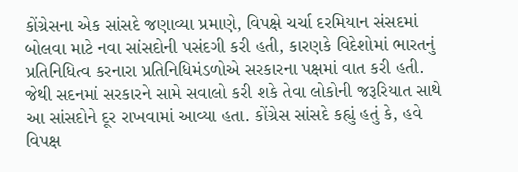કોંગ્રેસના એક સાંસદે જણાવ્યા પ્રમાણે, વિપક્ષે ચર્ચા દરમિયાન સંસદમાં બોલવા માટે નવા સાંસદોની પસંદગી કરી હતી, કારણકે વિદેશોમાં ભારતનું પ્રતિનિધિત્વ કરનારા પ્રતિનિધિમંડળોએ સરકારના પક્ષમાં વાત કરી હતી. જેથી સદનમાં સરકારને સામે સવાલો કરી શકે તેવા લોકોની જરૂરિયાત સાથે આ સાંસદોને દૂર રાખવામાં આવ્યા હતા. કોંગ્રેસ સાંસદે કહ્યું હતું કે, હવે વિપક્ષ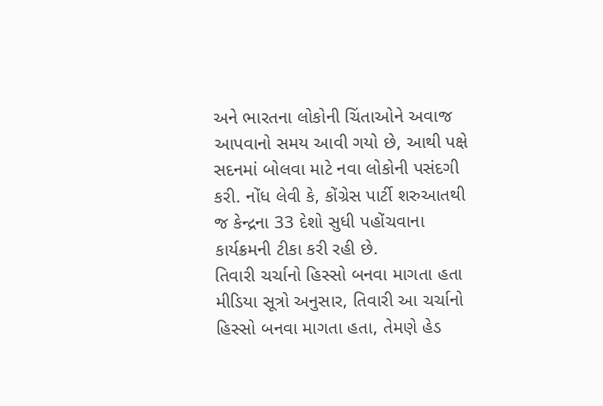અને ભારતના લોકોની ચિંતાઓને અવાજ આપવાનો સમય આવી ગયો છે, આથી પક્ષે સદનમાં બોલવા માટે નવા લોકોની પસંદગી કરી. નોંધ લેવી કે, કોંગ્રેસ પાર્ટી શરુઆતથી જ કેન્દ્રના 33 દેશો સુધી પહોંચવાના કાર્યક્રમની ટીકા કરી રહી છે.
તિવારી ચર્ચાનો હિસ્સો બનવા માગતા હતા
મીડિયા સૂત્રો અનુસાર, તિવારી આ ચર્ચાનો હિસ્સો બનવા માગતા હતા, તેમણે હેડ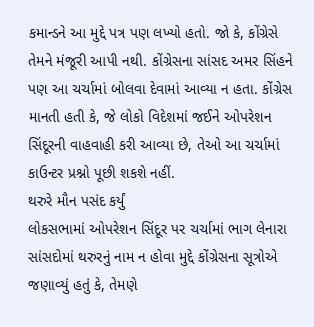કમાન્ડને આ મુદ્દે પત્ર પણ લખ્યો હતો. જો કે, કોંગ્રેસે તેમને મંજૂરી આપી નથી. કોંગ્રેસના સાંસદ અમર સિંહને પણ આ ચર્ચામાં બોલવા દેવામાં આવ્યા ન હતા. કોંગ્રેસ માનતી હતી કે, જે લોકો વિદેશમાં જઈને ઓપરેશન સિંદૂરની વાહવાહી કરી આવ્યા છે, તેઓ આ ચર્ચામાં કાઉન્ટર પ્રશ્નો પૂછી શકશે નહીં.
થરુરે મૌન પસંદ કર્યું
લોકસભામાં ઓપરેશન સિંદૂર પર ચર્ચામાં ભાગ લેનારા સાંસદોમાં થરુરનું નામ ન હોવા મુદ્દે કોંગ્રેસના સૂત્રોએ જણાવ્યું હતું કે, તેમણે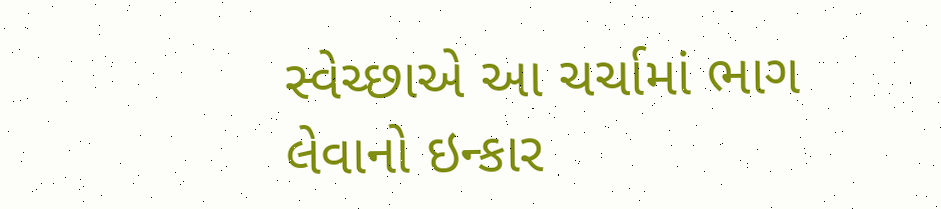સ્વેચ્છાએ આ ચર્ચામાં ભાગ લેવાનો ઇન્કાર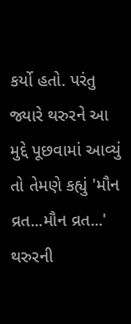કર્યો હતો. પરંતુ જ્યારે થરુરને આ મુદ્દે પૂછવામાં આવ્યું તો તેમણે કહ્યું 'મૌન વ્રત...મૌન વ્રત...' થરુરની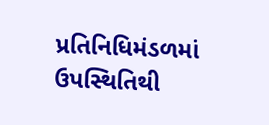પ્રતિનિધિમંડળમાં ઉપસ્થિતિથી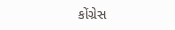કોંગ્રેસ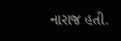નારાજ હતી.